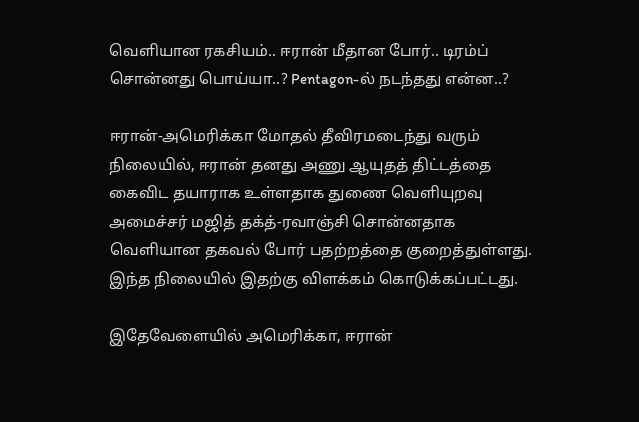வெளியான ரகசியம்.. ஈரான் மீதான போர்.. டிரம்ப் சொன்னது பொய்யா..? Pentagon-ல் நடந்தது என்ன..?

ஈரான்-அமெரிக்கா மோதல் தீவிரமடைந்து வரும் நிலையில், ஈரான் தனது அணு ஆயுதத் திட்டத்தை கைவிட தயாராக உள்ளதாக துணை வெளியுறவு அமைச்சர் மஜித் தக்த்-ரவாஞ்சி சொன்னதாக வெளியான தகவல் போர் பதற்றத்தை குறைத்துள்ளது. இந்த நிலையில் இதற்கு விளக்கம் கொடுக்கப்பட்டது.

இதேவேளையில் அமெரிக்கா, ஈரான்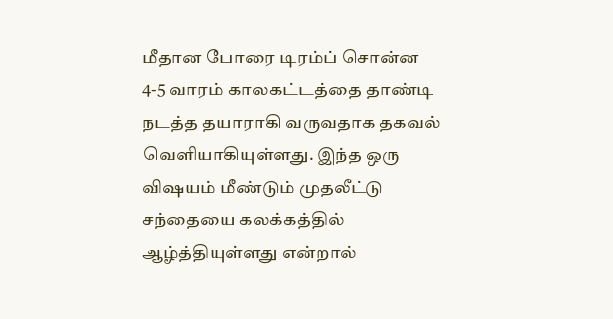மீதான போரை டிரம்ப் சொன்ன 4-5 வாரம் காலகட்டத்தை தாண்டி நடத்த தயாராகி வருவதாக தகவல் வெளியாகியுள்ளது. இந்த ஒரு விஷயம் மீண்டும் முதலீட்டு சந்தையை கலக்கத்தில் ஆழ்த்தியுள்ளது என்றால்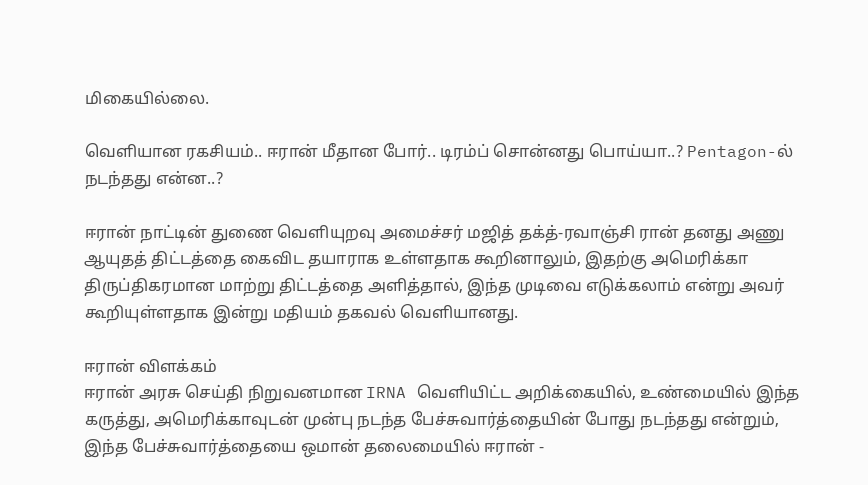மிகையில்லை.

வெளியான ரகசியம்.. ஈரான் மீதான போர்.. டிரம்ப் சொன்னது பொய்யா..? Pentagon-ல் நடந்தது என்ன..?

ஈரான் நாட்டின் துணை வெளியுறவு அமைச்சர் மஜித் தக்த்-ரவாஞ்சி ரான் தனது அணு ஆயுதத் திட்டத்தை கைவிட தயாராக உள்ளதாக கூறினாலும், இதற்கு அமெரிக்கா
திருப்திகரமான மாற்று திட்டத்தை அளித்தால், இந்த முடிவை எடுக்கலாம் என்று அவர் கூறியுள்ளதாக இன்று மதியம் தகவல் வெளியானது.

ஈரான் விளக்கம்
ஈரான் அரசு செய்தி நிறுவனமான IRNA வெளியிட்ட அறிக்கையில், உண்மையில் இந்த கருத்து, அமெரிக்காவுடன் முன்பு நடந்த பேச்சுவார்த்தையின் போது நடந்தது என்றும், இந்த பேச்சுவார்த்தையை ஒமான் தலைமையில் ஈரான் -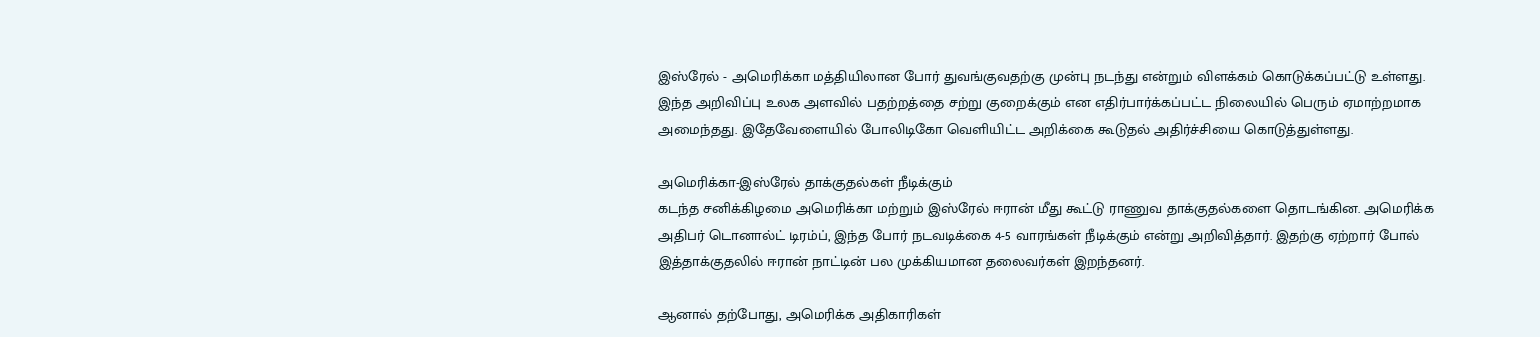இஸ்ரேல் - அமெரிக்கா மத்தியிலான போர் துவங்குவதற்கு முன்பு நடந்து என்றும் விளக்கம் கொடுக்கப்பட்டு உள்ளது. இந்த அறிவிப்பு உலக அளவில் பதற்றத்தை சற்று குறைக்கும் என எதிர்பார்க்கப்பட்ட நிலையில் பெரும் ஏமாற்றமாக அமைந்தது. இதேவேளையில் போலிடிகோ வெளியிட்ட அறிக்கை கூடுதல் அதிர்ச்சியை கொடுத்துள்ளது.

அமெரிக்கா-இஸ்ரேல் தாக்குதல்கள் நீடிக்கும்
கடந்த சனிக்கிழமை அமெரிக்கா மற்றும் இஸ்ரேல் ஈரான் மீது கூட்டு ராணுவ தாக்குதல்களை தொடங்கின. அமெரிக்க அதிபர் டொனால்ட் டிரம்ப், இந்த போர் நடவடிக்கை 4-5 வாரங்கள் நீடிக்கும் என்று அறிவித்தார். இதற்கு ஏற்றார் போல் இத்தாக்குதலில் ஈரான் நாட்டின் பல முக்கியமான தலைவர்கள் இறந்தனர்.

ஆனால் தற்போது, அமெரிக்க அதிகாரிகள்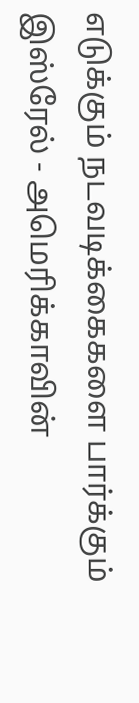எடுக்கும் நடவடிக்கைகளை பார்க்கும் இஸ்ரேல் - அமெரிக்காவின்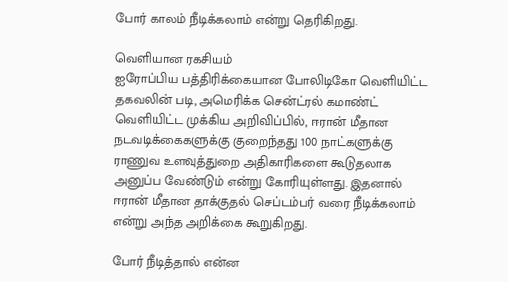போர் காலம் நீடிக்கலாம் என்று தெரிகிறது.

வெளியான ரகசியம்
ஐரோப்பிய பத்திரிக்கையான போலிடிகோ வெளியிட்ட தகவலின் படி, அமெரிக்க சென்ட்ரல் கமாண்ட் வெளியிட்ட முக்கிய அறிவிப்பில், ஈரான் மீதான நடவடிக்கைகளுக்கு குறைந்தது 100 நாட்களுக்கு ராணுவ உளவுத்துறை அதிகாரிகளை கூடுதலாக அனுப்ப வேண்டும் என்று கோரியுள்ளது. இதனால் ஈரான் மீதான தாக்குதல் செப்டம்பர் வரை நீடிக்கலாம் என்று அந்த அறிக்கை கூறுகிறது.

போர் நீடித்தால் என்ன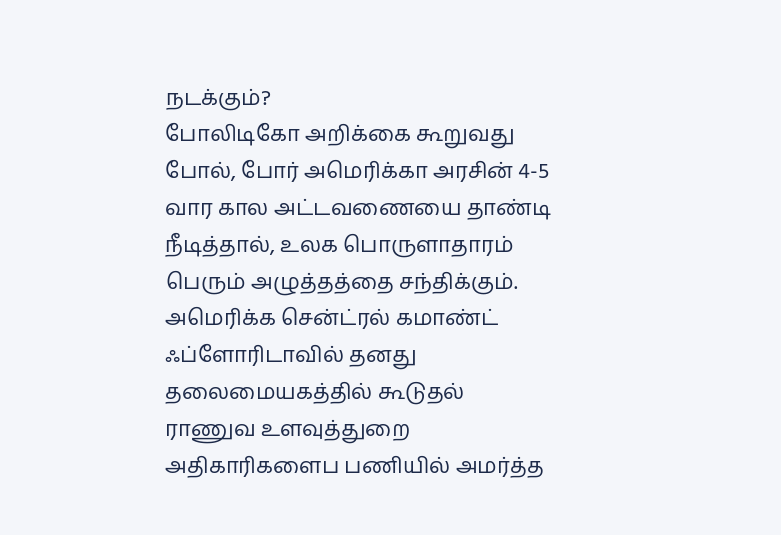நடக்கும்?
போலிடிகோ அறிக்கை கூறுவது போல், போர் அமெரிக்கா அரசின் 4-5 வார கால அட்டவணையை தாண்டி நீடித்தால், உலக பொருளாதாரம் பெரும் அழுத்தத்தை சந்திக்கும். அமெரிக்க சென்ட்ரல் கமாண்ட் ஃப்ளோரிடாவில் தனது தலைமையகத்தில் கூடுதல் ராணுவ உளவுத்துறை அதிகாரிகளைப பணியில் அமர்த்த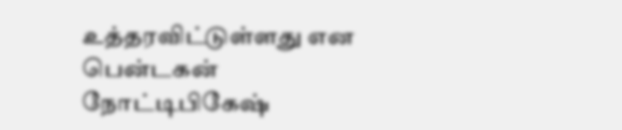உத்தரவிட்டுள்ளது என பென்டகன் நோட்டிபிகேஷ்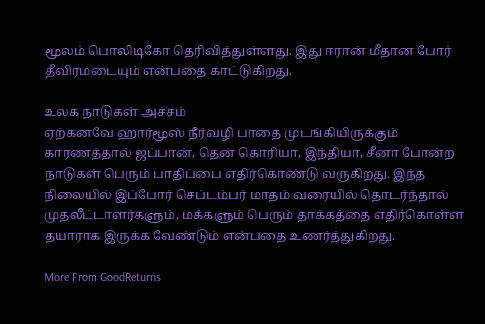மூலம் பொலிடிகோ தெரிவித்துள்ளது. இது ஈரான் மீதான போர் தீவிரமடையும் என்பதை காட்டுகிறது.

உலக நாடுகள் அச்சம்
ஏற்கனவே ஹார்மூஸ் நீர்வழி பாதை முடங்கியிருக்கும் காரணத்தால் ஜப்பான், தென் கொரியா, இந்தியா, சீனா போன்ற நாடுகள் பெரும் பாதிப்பை எதிர்கொண்டு வருகிறது. இந்த நிலையில் இப்போர் செப்டம்பர் மாதம் வரையில் தொடர்ந்தால் முதலீட்டாளர்களும், மக்களும் பெரும் தாக்கத்தை எதிர்கொள்ள தயாராக இருக்க வேண்டும் என்பதை உணர்த்துகிறது.

More From GoodReturns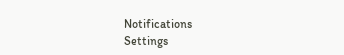Notifications
Settings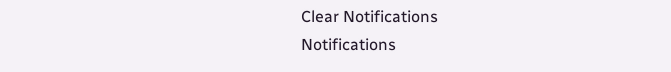Clear Notifications
Notifications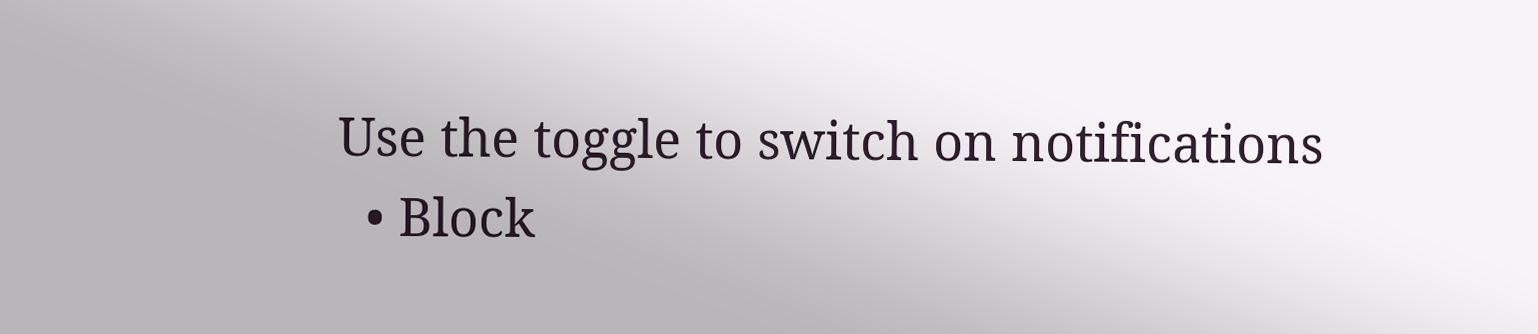Use the toggle to switch on notifications
  • Block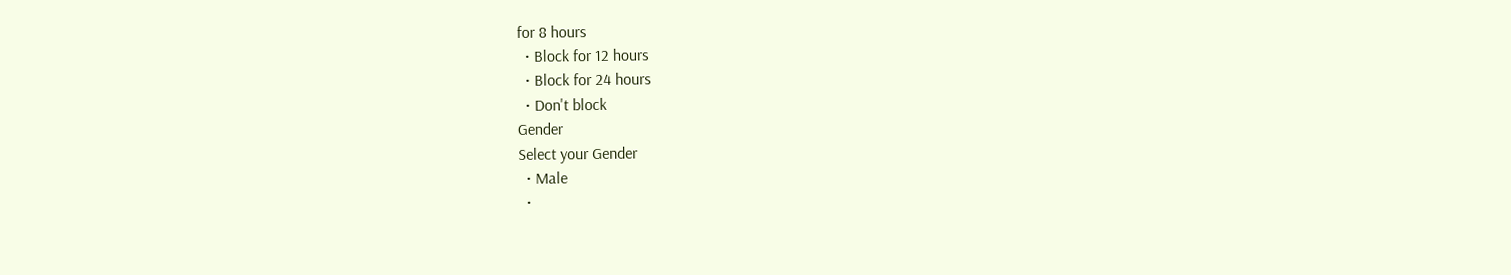for 8 hours
  • Block for 12 hours
  • Block for 24 hours
  • Don't block
Gender
Select your Gender
  • Male
  •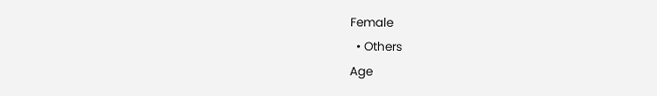Female
  • Others
Age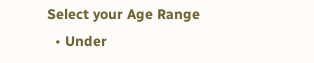Select your Age Range
  • Under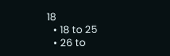18
  • 18 to 25
  • 26 to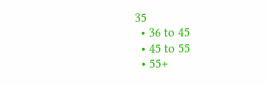35
  • 36 to 45
  • 45 to 55
  • 55+